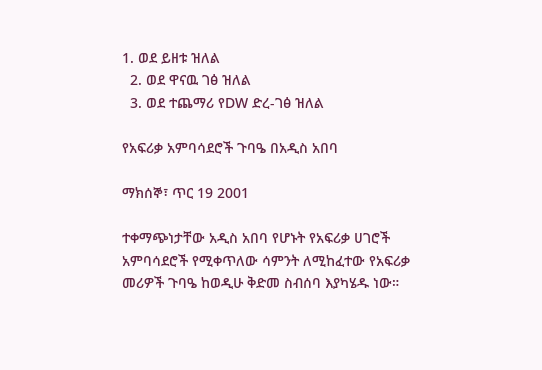1. ወደ ይዘቱ ዝለል
  2. ወደ ዋናዉ ገፅ ዝለል
  3. ወደ ተጨማሪ የDW ድረ-ገፅ ዝለል

የአፍሪቃ አምባሳደሮች ጉባዔ በአዲስ አበባ

ማክሰኞ፣ ጥር 19 2001

ተቀማጭነታቸው አዲስ አበባ የሆኑት የአፍሪቃ ሀገሮች አምባሳደሮች የሚቀጥለው ሳምንት ለሚከፈተው የአፍሪቃ መሪዎች ጉባዔ ከወዲሁ ቅድመ ስብሰባ እያካሄዱ ነው።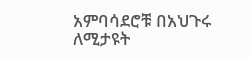አምባሳደሮቹ በአህጉሩ ለሚታዩት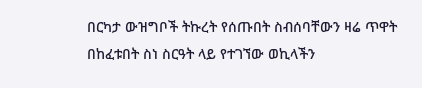በርካታ ውዝግቦች ትኩረት የሰጡበት ስብሰባቸውን ዛሬ ጥዋት በከፈቱበት ስነ ስርዓት ላይ የተገኘው ወኪላችን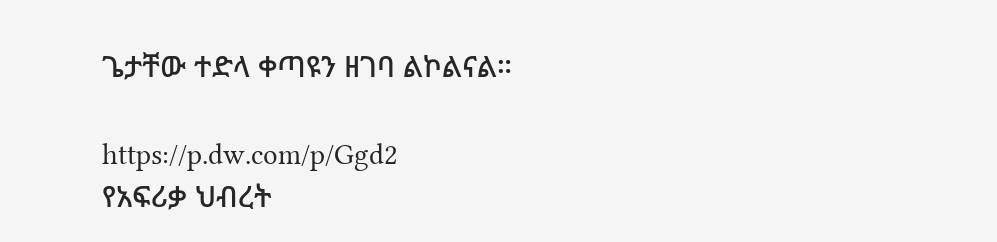ጌታቸው ተድላ ቀጣዩን ዘገባ ልኮልናል።

https://p.dw.com/p/Ggd2
የአፍሪቃ ህብረት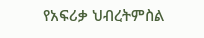የአፍሪቃ ህብረትምስል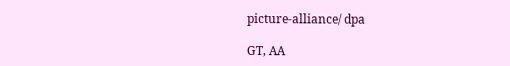picture-alliance/ dpa

GT, AA